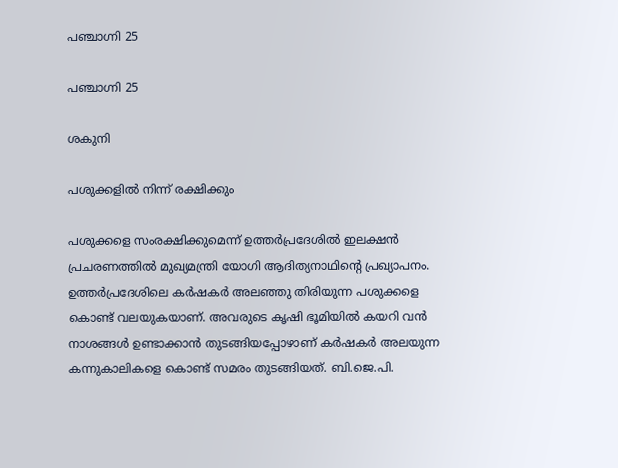പഞ്ചാഗ്നി 25

പഞ്ചാഗ്നി 25

ശകുനി

പശുക്കളില്‍ നിന്ന് രക്ഷിക്കും

പശുക്കളെ സംരക്ഷിക്കുമെന്ന് ഉത്തര്‍പ്രദേശില്‍ ഇലക്ഷന്‍ പ്രചരണത്തില്‍ മുഖ്യമന്ത്രി യോഗി ആദിത്യനാഥിന്‍റെ പ്രഖ്യാപനം. ഉത്തര്‍പ്രദേശിലെ കര്‍ഷകര്‍ അലഞ്ഞു തിരിയുന്ന പശുക്കളെ കൊണ്ട് വലയുകയാണ്. അവരുടെ കൃഷി ഭൂമിയില്‍ കയറി വന്‍ നാശങ്ങള്‍ ഉണ്ടാക്കാന്‍ തുടങ്ങിയപ്പോഴാണ് കര്‍ഷകര്‍ അലയുന്ന കന്നുകാലികളെ കൊണ്ട് സമരം തുടങ്ങിയത്. ബി.ജെ.പി.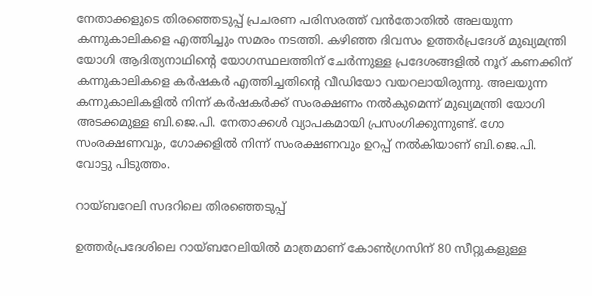നേതാക്കളുടെ തിരഞ്ഞെടുപ്പ് പ്രചരണ പരിസരത്ത് വന്‍തോതില്‍ അലയുന്ന കന്നുകാലികളെ എത്തിച്ചും സമരം നടത്തി. കഴിഞ്ഞ ദിവസം ഉത്തര്‍പ്രദേശ് മുഖ്യമന്ത്രി യോഗി ആദിത്യനാഥിന്‍റെ യോഗസ്ഥലത്തിന് ചേര്‍ന്നുള്ള പ്രദേശങ്ങളില്‍ നൂറ് കണക്കിന് കന്നുകാലികളെ കര്‍ഷകര്‍ എത്തിച്ചതിന്‍റെ വീഡിയോ വയറലായിരുന്നു. അലയുന്ന കന്നുകാലികളില്‍ നിന്ന് കര്‍ഷകര്‍ക്ക് സംരക്ഷണം നല്‍കുമെന്ന് മുഖ്യമന്ത്രി യോഗി അടക്കമുള്ള ബി.ജെ.പി. നേതാക്കള്‍ വ്യാപകമായി പ്രസംഗിക്കുന്നുണ്ട്. ഗോ സംരക്ഷണവും, ഗോക്കളില്‍ നിന്ന് സംരക്ഷണവും ഉറപ്പ് നല്‍കിയാണ് ബി.ജെ.പി. വോട്ടു പിടുത്തം.

റായ്ബറേലി സദറിലെ തിരഞ്ഞെടുപ്പ്

ഉത്തര്‍പ്രദേശിലെ റായ്ബറേലിയില്‍ മാത്രമാണ് കോണ്‍ഗ്രസിന് 80 സീറ്റുകളുള്ള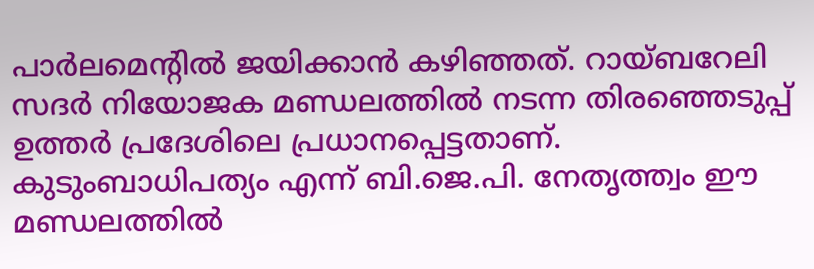പാര്‍ലമെന്‍റില്‍ ജയിക്കാന്‍ കഴിഞ്ഞത്. റായ്ബറേലി സദര്‍ നിയോജക മണ്ഡലത്തില്‍ നടന്ന തിരഞ്ഞെടുപ്പ് ഉത്തര്‍ പ്രദേശിലെ പ്രധാനപ്പെട്ടതാണ്. കുടുംബാധിപത്യം എന്ന് ബി.ജെ.പി. നേതൃത്ത്വം ഈ മണ്ഡലത്തില്‍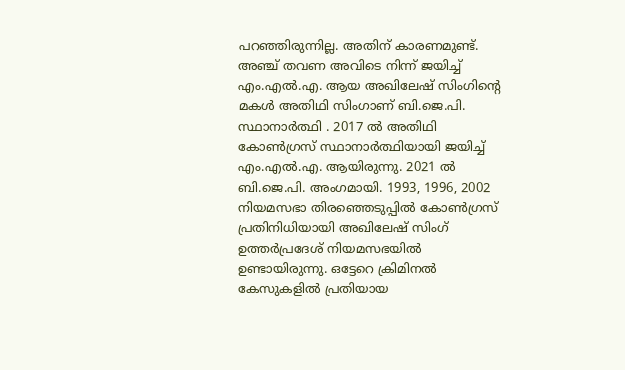പറഞ്ഞിരുന്നില്ല. അതിന് കാരണമുണ്ട്. അഞ്ച് തവണ അവിടെ നിന്ന് ജയിച്ച് എം.എല്‍.എ. ആയ അഖിലേഷ് സിംഗിന്‍റെ മകള്‍ അതിഥി സിംഗാണ് ബി.ജെ.പി. സ്ഥാനാര്‍ത്ഥി . 2017 ല്‍ അതിഥി കോണ്‍ഗ്രസ് സ്ഥാനാര്‍ത്ഥിയായി ജയിച്ച് എം.എല്‍.എ. ആയിരുന്നു. 2021 ല്‍ ബി.ജെ.പി. അംഗമായി. 1993, 1996, 2002 നിയമസഭാ തിരഞ്ഞെടുപ്പില്‍ കോണ്‍ഗ്രസ് പ്രതിനിധിയായി അഖിലേഷ് സിംഗ് ഉത്തര്‍പ്രദേശ് നിയമസഭയില്‍ ഉണ്ടായിരുന്നു. ഒട്ടേറെ ക്രിമിനല്‍ കേസുകളില്‍ പ്രതിയായ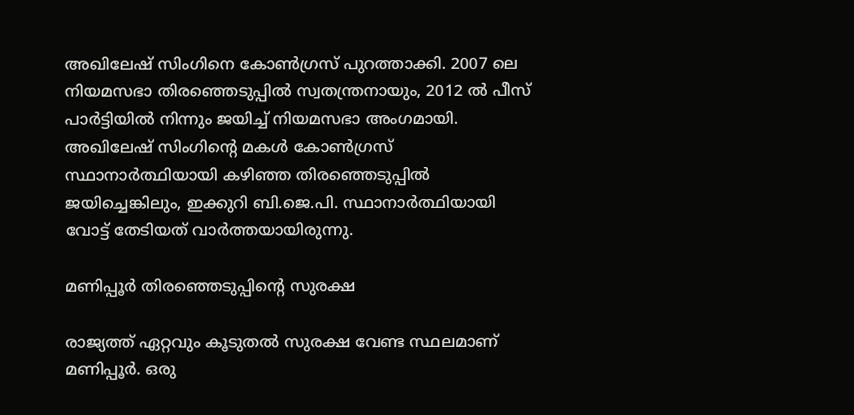അഖിലേഷ് സിംഗിനെ കോണ്‍ഗ്രസ് പുറത്താക്കി. 2007 ലെ നിയമസഭാ തിരഞ്ഞെടുപ്പില്‍ സ്വതന്ത്രനായും, 2012 ല്‍ പീസ് പാര്‍ട്ടിയില്‍ നിന്നും ജയിച്ച് നിയമസഭാ അംഗമായി. അഖിലേഷ് സിംഗിന്‍റെ മകള്‍ കോണ്‍ഗ്രസ് സ്ഥാനാര്‍ത്ഥിയായി കഴിഞ്ഞ തിരഞ്ഞെടുപ്പില്‍ ജയിച്ചെങ്കിലും, ഇക്കുറി ബി.ജെ.പി. സ്ഥാനാര്‍ത്ഥിയായി വോട്ട് തേടിയത് വാര്‍ത്തയായിരുന്നു.

മണിപ്പൂര്‍ തിരഞ്ഞെടുപ്പിന്‍റെ സുരക്ഷ

രാജ്യത്ത് ഏറ്റവും കൂടുതല്‍ സുരക്ഷ വേണ്ട സ്ഥലമാണ് മണിപ്പൂര്‍. ഒരു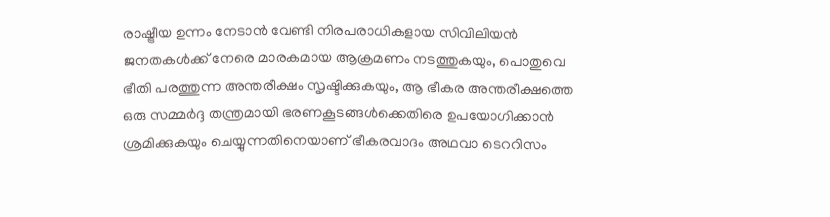രാഷ്ട്രീയ ഉന്നം നേടാന്‍ വേണ്ടി നിരപരാധികളായ സിവിലിയന്‍ ജനതകള്‍ക്ക് നേരെ മാരകമായ ആക്രമണം നടത്തുകയും, പൊതുവെ ഭീതി പരത്തുന്ന അന്തരീക്ഷം സൃഷ്ടിക്കുകയും, ആ ഭീകര അന്തരീക്ഷത്തെ ഒരു സമ്മര്‍ദ്ദ തന്ത്രമായി ഭരണകൂടങ്ങള്‍ക്കെതിരെ ഉപയോഗിക്കാന്‍ ശ്രമിക്കുകയും ചെയ്യുന്നതിനെയാണ് ഭീകരവാദം അഥവാ ടെററിസം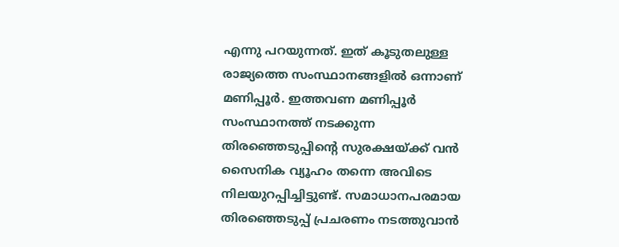എന്നു പറയുന്നത്. ഇത് കൂടുതലുള്ള രാജ്യത്തെ സംസ്ഥാനങ്ങളില്‍ ഒന്നാണ് മണിപ്പൂര്‍. ഇത്തവണ മണിപ്പൂര്‍ സംസ്ഥാനത്ത് നടക്കുന്ന തിരഞ്ഞെടുപ്പിന്‍റെ സുരക്ഷയ്ക്ക് വന്‍ സൈനിക വ്യൂഹം തന്നെ അവിടെ നിലയുറപ്പിച്ചിട്ടുണ്ട്. സമാധാനപരമായ തിരഞ്ഞെടുപ്പ് പ്രചരണം നടത്തുവാന്‍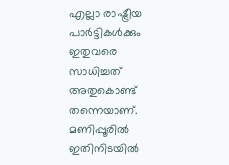എല്ലാ രാഷ്ട്രീയ പാര്‍ട്ടികള്‍ക്കും ഇതുവരെ സാധിച്ചത് അതുകൊണ്ട് തന്നെയാണ്. മണിപ്പൂരില്‍ ഇതിനിടയില്‍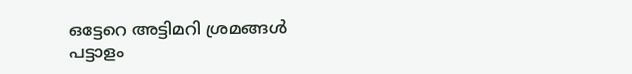ഒട്ടേറെ അട്ടിമറി ശ്രമങ്ങള്‍ പട്ടാളം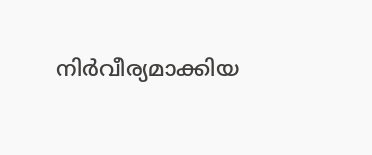നിര്‍വീര്യമാക്കിയ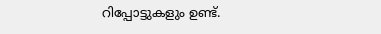റിപ്പോട്ടുകളും ഉണ്ട്.